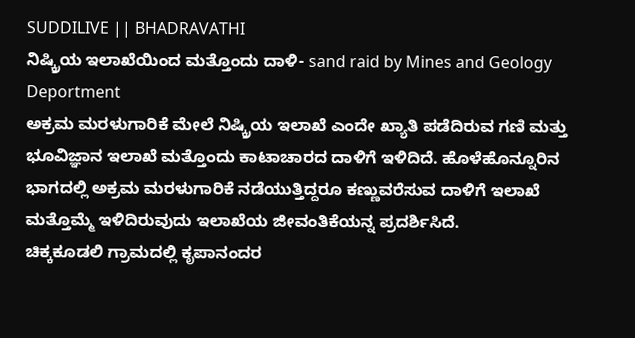SUDDILIVE || BHADRAVATHI
ನಿಷ್ಕ್ರಿಯ ಇಲಾಖೆಯಿಂದ ಮತ್ತೊಂದು ದಾಳಿ- sand raid by Mines and Geology Deportment
ಅಕ್ರಮ ಮರಳುಗಾರಿಕೆ ಮೇಲೆ ನಿಷ್ಕ್ರಿಯ ಇಲಾಖೆ ಎಂದೇ ಖ್ಯಾತಿ ಪಡೆದಿರುವ ಗಣಿ ಮತ್ತು ಭೂವಿಜ್ಞಾನ ಇಲಾಖೆ ಮತ್ತೊಂದು ಕಾಟಾಚಾರದ ದಾಳಿಗೆ ಇಳಿದಿದೆ. ಹೊಳೆಹೊನ್ನೂರಿನ ಭಾಗದಲ್ಲಿ ಅಕ್ರಮ ಮರಳುಗಾರಿಕೆ ನಡೆಯುತ್ತಿದ್ದರೂ ಕಣ್ಣುವರೆಸುವ ದಾಳಿಗೆ ಇಲಾಖೆ ಮತ್ತೊಮ್ಮೆ ಇಳಿದಿರುವುದು ಇಲಾಖೆಯ ಜೀವಂತಿಕೆಯನ್ನ ಪ್ರದರ್ಶಿಸಿದೆ.
ಚಿಕ್ಕಕೂಡಲಿ ಗ್ರಾಮದಲ್ಲಿ ಕೃಪಾನಂದರ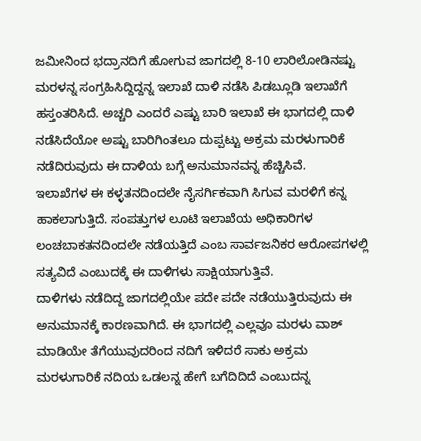ಜಮೀನಿಂದ ಭದ್ರಾನದಿಗೆ ಹೋಗುವ ಜಾಗದಲ್ಲಿ 8-10 ಲಾರಿಲೋಡಿನಷ್ಟು ಮರಳನ್ನ ಸಂಗ್ರಹಿಸಿದ್ದಿದ್ದನ್ನ ಇಲಾಖೆ ದಾಳಿ ನಡೆಸಿ ಪಿಡಬ್ಲೂಡಿ ಇಲಾಖೆಗೆ ಹಸ್ತಂತರಿಸಿದೆ. ಅಚ್ಚರಿ ಎಂದರೆ ಎಷ್ಟು ಬಾರಿ ಇಲಾಖೆ ಈ ಭಾಗದಲ್ಲಿ ದಾಳಿ ನಡೆಸಿದೆಯೋ ಅಷ್ಟು ಬಾರಿಗಿಂತಲೂ ದುಪ್ಪಟ್ಟು ಅಕ್ರಮ ಮರಳುಗಾರಿಕೆ ನಡೆದಿರುವುದು ಈ ದಾಳಿಯ ಬಗ್ಗೆ ಅನುಮಾನವನ್ನ ಹೆಚ್ಚಿಸಿವೆ.
ಇಲಾಖೆಗಳ ಈ ಕಳ್ಳತನದಿಂದಲೇ ನೈಸರ್ಗಿಕವಾಗಿ ಸಿಗುವ ಮರಳಿಗೆ ಕನ್ನ ಹಾಕಲಾಗುತ್ತಿದೆ. ಸಂಪತ್ತುಗಳ ಲೂಟಿ ಇಲಾಖೆಯ ಅಧಿಕಾರಿಗಳ ಲಂಚಬಾಕತನದಿಂದಲೇ ನಡೆಯತ್ತಿದೆ ಎಂಬ ಸಾರ್ವಜನಿಕರ ಆರೋಪಗಳಲ್ಲಿ ಸತ್ಯವಿದೆ ಎಂಬುದಕ್ಕೆ ಈ ದಾಳಿಗಳು ಸಾಕ್ಷಿಯಾಗುತ್ತಿವೆ.
ದಾಳಿಗಳು ನಡೆದಿದ್ದ ಜಾಗದಲ್ಲಿಯೇ ಪದೇ ಪದೇ ನಡೆಯುತ್ತಿರುವುದು ಈ ಅನುಮಾನಕ್ಕೆ ಕಾರಣವಾಗಿದೆ. ಈ ಭಾಗದಲ್ಲಿ ಎಲ್ಲವೂ ಮರಳು ವಾಶ್ ಮಾಡಿಯೇ ತೆಗೆಯುವುದರಿಂದ ನದಿಗೆ ಇಳಿದರೆ ಸಾಕು ಅಕ್ರಮ ಮರಳುಗಾರಿಕೆ ನದಿಯ ಒಡಲನ್ನ ಹೇಗೆ ಬಗೆದಿದಿದೆ ಎಂಬುದನ್ನ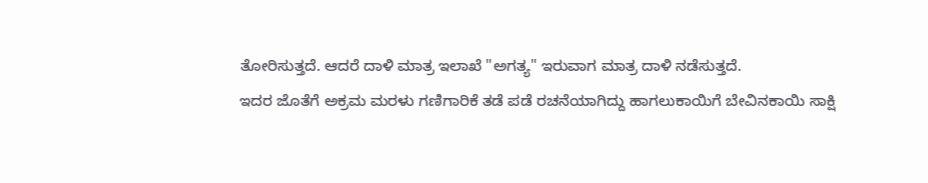ತೋರಿಸುತ್ತದೆ. ಆದರೆ ದಾಳಿ ಮಾತ್ರ ಇಲಾಖೆ "ಅಗತ್ಯ" ಇರುವಾಗ ಮಾತ್ರ ದಾಳಿ ನಡೆಸುತ್ತದೆ.
ಇದರ ಜೊತೆಗೆ ಅಕ್ರಮ ಮರಳು ಗಣಿಗಾರಿಕೆ ತಡೆ ಪಡೆ ರಚನೆಯಾಗಿದ್ದು ಹಾಗಲುಕಾಯಿಗೆ ಬೇವಿನಕಾಯಿ ಸಾಕ್ಷಿ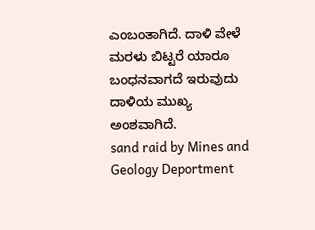ಎಂಬಂತಾಗಿದೆ. ದಾಳಿ ವೇಳೆ ಮರಳು ಬಿಟ್ಟರೆ ಯಾರೂ ಬಂಧನವಾಗದೆ ಇರುವುದು ದಾಳಿಯ ಮುಖ್ಯ ಅಂಶವಾಗಿದೆ.
sand raid by Mines and Geology Deportment